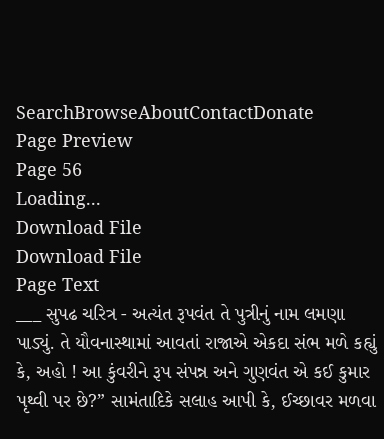SearchBrowseAboutContactDonate
Page Preview
Page 56
Loading...
Download File
Download File
Page Text
___ સુપઢ ચરિત્ર - અત્યંત રૂપવંત તે પુત્રીનું નામ લમણા પાડ્યું. તે યૌવનાસ્થામાં આવતાં રાજાએ એકદા સંભ મળે કહ્યું કે, અહો ! આ કુંવરીને રૂપ સંપન્ન અને ગુણવંત એ કઈ કુમાર પૃથ્વી પર છે?” સામંતાદિકે સલાહ આપી કે, ઈચ્છાવર મળવા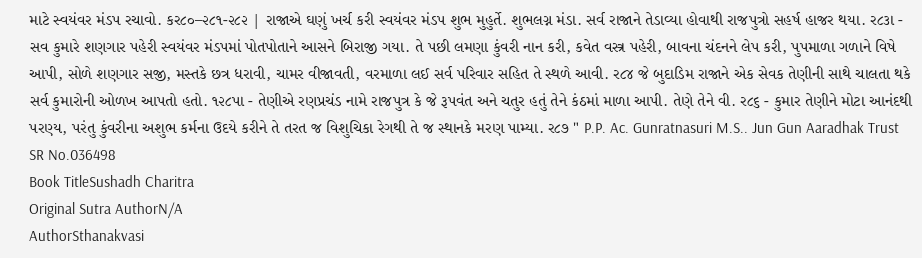માટે સ્વયંવર મંડપ રચાવો. કર૮૦–૨૮૧-૨૮૨ | રાજાએ ઘણું ખર્ચ કરી સ્વયંવર મંડપ શુભ મુહુર્તે. શુભલગ્ન મંડા. સર્વ રાજાને તેડાવ્યા હોવાથી રાજપુત્રો સહર્ષ હાજર થયા. ર૮૩ા - સવ કુમારે શણગાર પહેરી સ્વયંવર મંડપમાં પોતપોતાને આસને બિરાજી ગયા. તે પછી લમણા કુંવરી નાન કરી, કવેત વસ્ત્ર પહેરી, બાવના ચંદનને લેપ કરી, પુપમાળા ગળાને વિષે આપી, સોળે શણગાર સજી, મસ્તકે છત્ર ધરાવી, ચામર વીજાવતી, વરમાળા લઈ સર્વ પરિવાર સહિત તે સ્થળે આવી. ર૮૪ જે બુદાડિમ રાજાને એક સેવક તેણીની સાથે ચાલતા થકે સર્વ કુમારોની ઓળખ આપતો હતો. ૧૨૮પા - તેણીએ રણપ્રચંડ નામે રાજપુત્ર કે જે રૂપવંત અને ચતુર હતું તેને કંઠમાં માળા આપી. તેણે તેને વી. ર૮૬ - કુમાર તેણીને મોટા આનંદથી પરણ્ય, પરંતુ કુંવરીના અશુભ કર્મના ઉદયે કરીને તે તરત જ વિશુચિકા રેગથી તે જ સ્થાનકે મરણ પામ્યા. ર૮૭ " P.P. Ac. Gunratnasuri M.S.. Jun Gun Aaradhak Trust
SR No.036498
Book TitleSushadh Charitra
Original Sutra AuthorN/A
AuthorSthanakvasi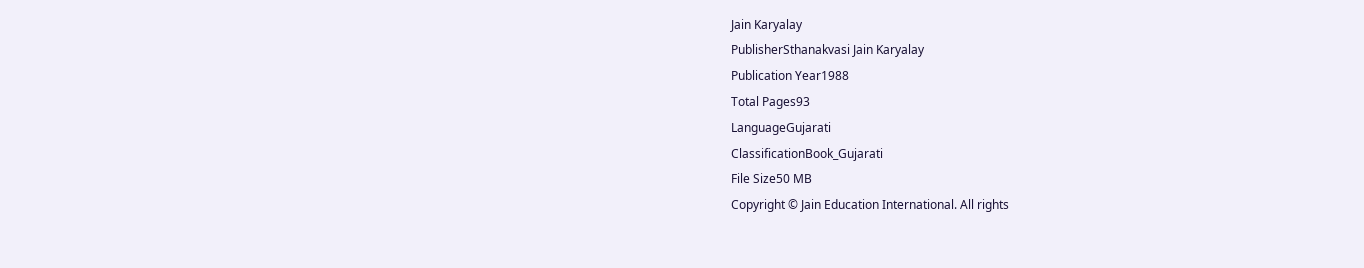Jain Karyalay
PublisherSthanakvasi Jain Karyalay
Publication Year1988
Total Pages93
LanguageGujarati
ClassificationBook_Gujarati
File Size50 MB
Copyright © Jain Education International. All rights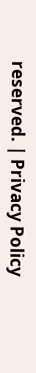reserved. | Privacy Policy